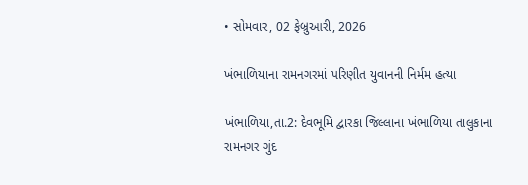• સોમવાર, 02 ફેબ્રુઆરી, 2026

ખંભાળિયાના રામનગરમાં પરિણીત યુવાનની નિર્મમ હત્યા

ખંભાળિયા,તા.2: દેવભૂમિ દ્વારકા જિલ્લાના ખંભાળિયા તાલુકાના રામનગર ગુંદ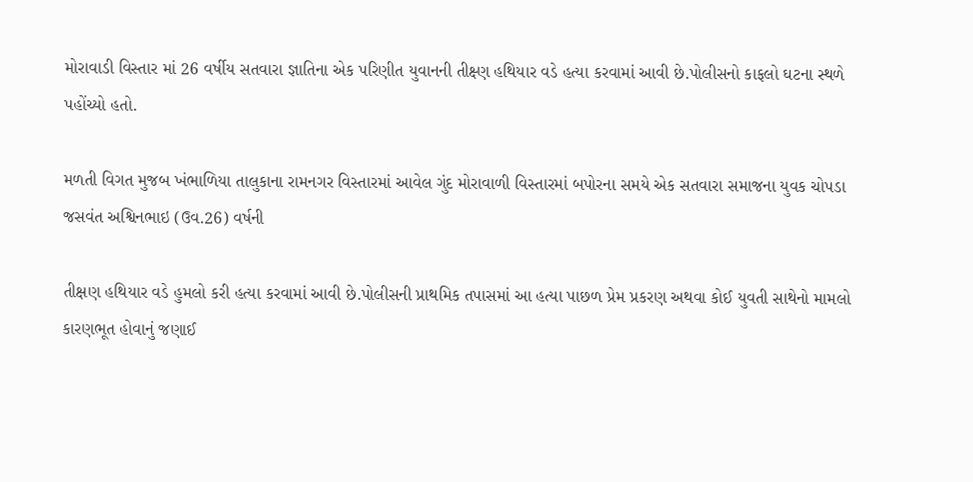મોરાવાડી વિસ્તાર માં 26 વર્ષીય સતવારા જ્ઞાતિના એક પરિણીત યુવાનની તીક્ષ્ણ હથિયાર વડે હત્યા કરવામાં આવી છે.પોલીસનો કાફલો ઘટના સ્થળે પહોંચ્યો હતો.

મળતી વિગત મુજબ ખંભાળિયા તાલુકાના રામનગર વિસ્તારમાં આવેલ ગુંદ મોરાવાળી વિસ્તારમાં બપોરના સમયે એક સતવારા સમાજના યુવક ચોપડા જસવંત અશ્વિનભાઇ (ઉવ.26) વર્ષની

તીક્ષણ હથિયાર વડે હુમલો કરી હત્યા કરવામાં આવી છે.પોલીસની પ્રાથમિક તપાસમાં આ હત્યા પાછળ પ્રેમ પ્રકરણ અથવા કોઈ યુવતી સાથેનો મામલો કારણભૂત હોવાનું જણાઈ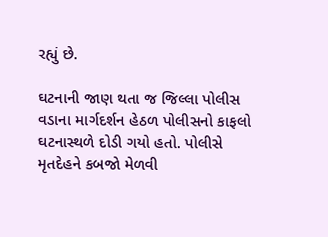રહ્યું છે.

ઘટનાની જાણ થતા જ જિલ્લા પોલીસ વડાના માર્ગદર્શન હેઠળ પોલીસનો કાફલો ઘટનાસ્થળે દોડી ગયો હતો. પોલીસે મૃતદેહને કબજો મેળવી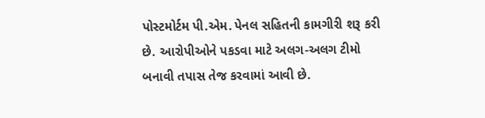પોસ્ટમોર્ટમ પી.એમ. પેનલ સહિતની કામગીરી શરૂ કરી છે. આરોપીઓને પકડવા માટે અલગ-અલગ ટીમો બનાવી તપાસ તેજ કરવામાં આવી છે.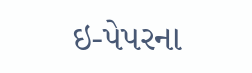ઇ-પેપરના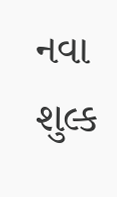નવા શુલ્ક